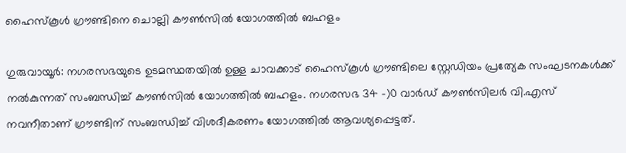ഹൈസ്കൂൾ ഗ്രൗണ്ടിനെ ചൊല്ലി കൗൺസിൽ യോഗത്തിൽ ബഹളം

ഗുരുവായൂർ: നഗരസഭയുടെ ഉടമസ്ഥതയിൽ ഉള്ള ചാവക്കാട് ഹൈസ്കൂൾ ഗ്രൗണ്ടിലെ സ്റ്റേഡിയം പ്രത്യേക സംഘടനകൾക്ക് നൽകുന്നത് സംബന്ധിച്ച് കൗൺസിൽ യോഗത്തിൽ ബഹളം. നഗരസഭ 34 -)0 വാർഡ് കൗൺസിലർ വി.എസ് നവനീതാണ് ഗ്രൗണ്ടിന് സംബന്ധിച്ച് വിശദീകരണം യോഗത്തിൽ ആവശ്യപ്പെട്ടത്.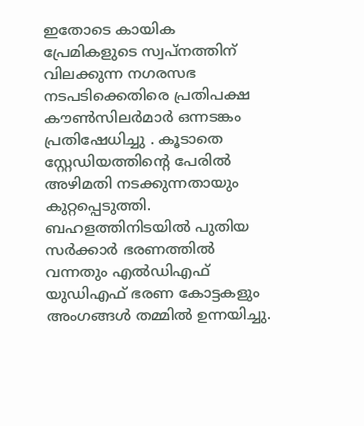ഇതോടെ കായിക പ്രേമികളുടെ സ്വപ്നത്തിന് വിലക്കുന്ന നഗരസഭ നടപടിക്കെതിരെ പ്രതിപക്ഷ കൗൺസിലർമാർ ഒന്നടങ്കം പ്രതിഷേധിച്ചു . കൂടാതെ സ്റ്റേഡിയത്തിന്റെ പേരിൽ അഴിമതി നടക്കുന്നതായും കുറ്റപ്പെടുത്തി. ബഹളത്തിനിടയിൽ പുതിയ സർക്കാർ ഭരണത്തിൽ വന്നതും എൽഡിഎഫ് യുഡിഎഫ് ഭരണ കോട്ടകളും അംഗങ്ങൾ തമ്മിൽ ഉന്നയിച്ചു.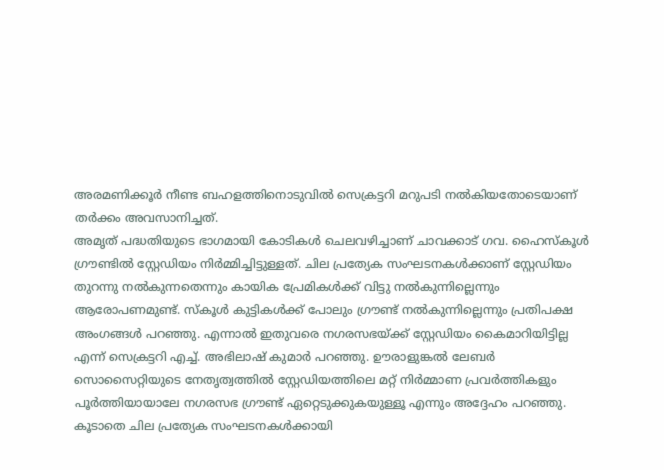അരമണിക്കൂർ നീണ്ട ബഹളത്തിനൊടുവിൽ സെക്രട്ടറി മറുപടി നൽകിയതോടെയാണ് തർക്കം അവസാനിച്ചത്.
അമൃത് പദ്ധതിയുടെ ഭാഗമായി കോടികൾ ചെലവഴിച്ചാണ് ചാവക്കാട് ഗവ. ഹൈസ്കൂൾ ഗ്രൗണ്ടിൽ സ്റ്റേഡിയം നിർമ്മിച്ചിട്ടുള്ളത്. ചില പ്രത്യേക സംഘടനകൾക്കാണ് സ്റ്റേഡിയം തുറന്നു നൽകുന്നതെന്നും കായിക പ്രേമികൾക്ക് വിട്ടു നൽകുന്നില്ലെന്നും ആരോപണമുണ്ട്. സ്കൂൾ കുട്ടികൾക്ക് പോലും ഗ്രൗണ്ട് നൽകുന്നില്ലെന്നും പ്രതിപക്ഷ അംഗങ്ങൾ പറഞ്ഞു. എന്നാൽ ഇതുവരെ നഗരസഭയ്ക്ക് സ്റ്റേഡിയം കൈമാറിയിട്ടില്ല എന്ന് സെക്രട്ടറി എച്ച്. അഭിലാഷ് കുമാർ പറഞ്ഞു. ഊരാളുങ്കൽ ലേബർ സൊസൈറ്റിയുടെ നേതൃത്വത്തിൽ സ്റ്റേഡിയത്തിലെ മറ്റ് നിർമ്മാണ പ്രവർത്തികളും പൂർത്തിയായാലേ നഗരസഭ ഗ്രൗണ്ട് ഏറ്റെടുക്കുകയുള്ളൂ എന്നും അദ്ദേഹം പറഞ്ഞു.
കൂടാതെ ചില പ്രത്യേക സംഘടനകൾക്കായി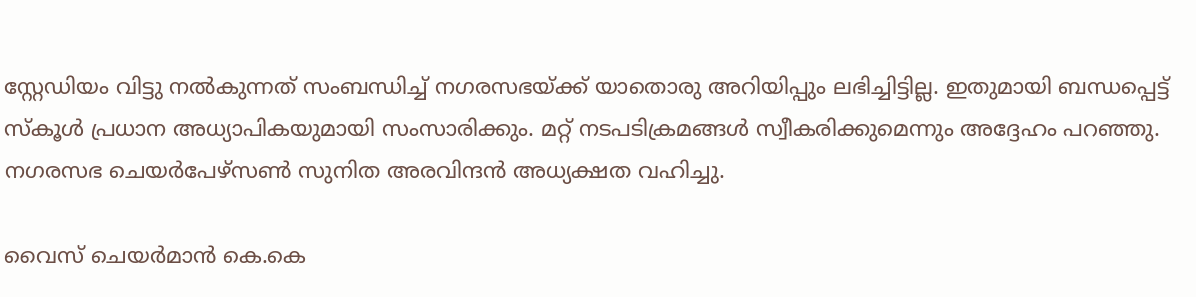സ്റ്റേഡിയം വിട്ടു നൽകുന്നത് സംബന്ധിച്ച് നഗരസഭയ്ക്ക് യാതൊരു അറിയിപ്പും ലഭിച്ചിട്ടില്ല. ഇതുമായി ബന്ധപ്പെട്ട് സ്കൂൾ പ്രധാന അധ്യാപികയുമായി സംസാരിക്കും. മറ്റ് നടപടിക്രമങ്ങൾ സ്വീകരിക്കുമെന്നും അദ്ദേഹം പറഞ്ഞു. നഗരസഭ ചെയർപേഴ്സൺ സുനിത അരവിന്ദൻ അധ്യക്ഷത വഹിച്ചു.

വൈസ് ചെയർമാൻ കെ.കെ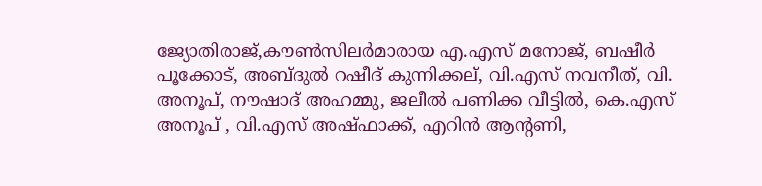ജ്യോതിരാജ്,കൗൺസിലർമാരായ എ.എസ് മനോജ്, ബഷീർ പൂക്കോട്, അബ്ദുൽ റഷീദ് കുന്നിക്കല്, വി.എസ് നവനീത്, വി. അനൂപ്, നൗഷാദ് അഹമ്മു, ജലീൽ പണിക്ക വീട്ടിൽ, കെ.എസ് അനൂപ് , വി.എസ് അഷ്ഫാക്ക്, എറിൻ ആന്റണി,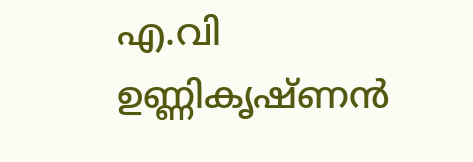എ.വി ഉണ്ണികൃഷ്ണൻ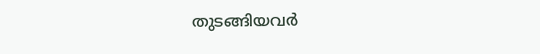തുടങ്ങിയവർ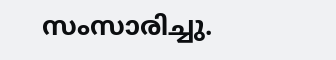സംസാരിച്ചു.